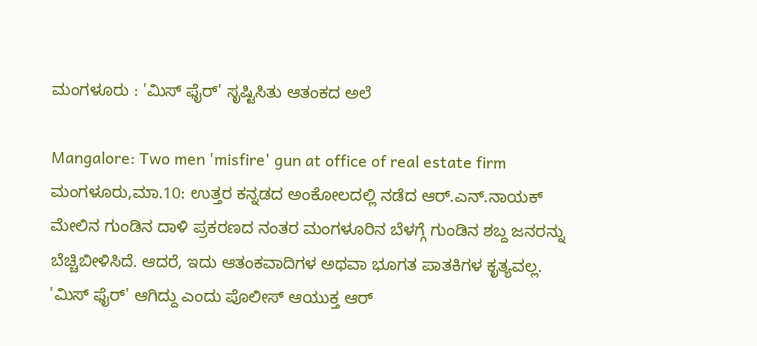ಮಂಗಳೂರು : 'ಮಿಸ್ ಫೈರ್' ಸೃಷ್ಟಿಸಿತು ಆತಂಕದ ಅಲೆ

Mangalore: Two men 'misfire' gun at office of real estate firm
ಮಂಗಳೂರು,ಮಾ.10: ಉತ್ತರ ಕನ್ನಡದ ಅಂಕೋಲದಲ್ಲಿ ನಡೆದ ಆರ್.ಎನ್.ನಾಯಕ್ ಮೇಲಿನ ಗುಂಡಿನ ದಾಳಿ ಪ್ರಕರಣದ ನಂತರ ಮಂಗಳೂರಿನ ಬೆಳಗ್ಗೆ ಗುಂಡಿನ ಶಬ್ದ ಜನರನ್ನು ಬೆಚ್ಚಿಬೀಳಿಸಿದೆ. ಆದರೆ, ಇದು ಆತಂಕವಾದಿಗಳ ಅಥವಾ ಭೂಗತ ಪಾತಕಿಗಳ ಕೃತ್ಯವಲ್ಲ. 'ಮಿಸ್ ಫೈರ್' ಆಗಿದ್ದು ಎಂದು ಪೊಲೀಸ್ ಆಯುಕ್ತ ಆರ್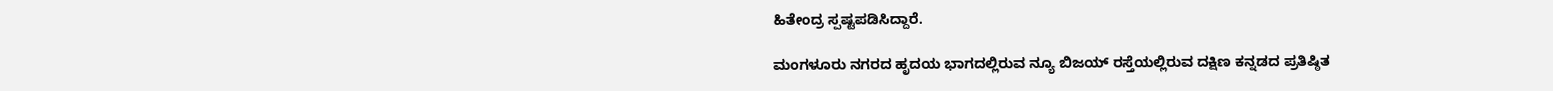ಹಿತೇಂದ್ರ ಸ್ಪಷ್ಟಪಡಿಸಿದ್ದಾರೆ.

ಮಂಗಳೂರು ನಗರದ ಹೃದಯ ಭಾಗದಲ್ಲಿರುವ ನ್ಯೂ ಬಿಜಯ್ ರಸ್ತೆಯಲ್ಲಿರುವ ದಕ್ಷಿಣ ಕನ್ನಡದ ಪ್ರತಿಷ್ಠಿತ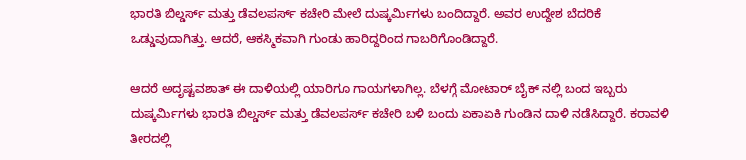ಭಾರತಿ ಬಿಲ್ಡರ್ಸ್ ಮತ್ತು ಡೆವಲಪರ್ಸ್ ಕಚೇರಿ ಮೇಲೆ ದುಷ್ಕರ್ಮಿಗಳು ಬಂದಿದ್ದಾರೆ. ಅವರ ಉದ್ದೇಶ ಬೆದರಿಕೆ ಒಡ್ಡುವುದಾಗಿತ್ತು. ಆದರೆ, ಆಕಸ್ಮಿಕವಾಗಿ ಗುಂಡು ಹಾರಿದ್ದರಿಂದ ಗಾಬರಿಗೊಂಡಿದ್ದಾರೆ.

ಆದರೆ ಅದೃಷ್ಟವಶಾತ್ ಈ ದಾಳಿಯಲ್ಲಿ ಯಾರಿಗೂ ಗಾಯಗಳಾಗಿಲ್ಲ. ಬೆಳಗ್ಗೆ ಮೋಟಾರ್ ಬೈಕ್ ‌ನಲ್ಲಿ ಬಂದ ಇಬ್ಬರು ದುಷ್ಕರ್ಮಿಗಳು ಭಾರತಿ ಬಿಲ್ಡರ್ಸ್ ಮತ್ತು ಡೆವಲಪರ್ಸ್ ಕಚೇರಿ ಬಳಿ ಬಂದು ಏಕಾಏಕಿ ಗುಂಡಿನ ದಾಳಿ ನಡೆಸಿದ್ದಾರೆ. ಕರಾವಳಿ ತೀರದಲ್ಲಿ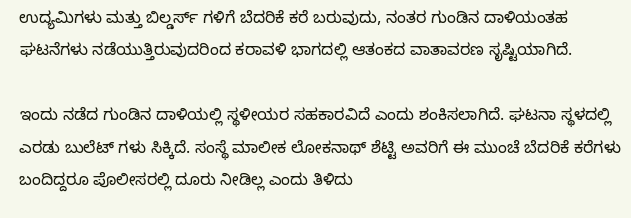ಉದ್ಯಮಿಗಳು ಮತ್ತು ಬಿಲ್ಡರ್ಸ್ ಗಳಿಗೆ ಬೆದರಿಕೆ ಕರೆ ಬರುವುದು, ನಂತರ ಗುಂಡಿನ ದಾಳಿಯಂತಹ ಘಟನೆಗಳು ನಡೆಯುತ್ತಿರುವುದರಿಂದ ಕರಾವಳಿ ಭಾಗದಲ್ಲಿ ಆತಂಕದ ವಾತಾವರಣ ಸೃಷ್ಟಿಯಾಗಿದೆ.

ಇಂದು ನಡೆದ ಗುಂಡಿನ ದಾಳಿಯಲ್ಲಿ ಸ್ಥಳೀಯರ ಸಹಕಾರವಿದೆ ಎಂದು ಶಂಕಿಸಲಾಗಿದೆ. ಘಟನಾ ಸ್ಥಳದಲ್ಲಿ ಎರಡು ಬುಲೆಟ್ ಗಳು ಸಿಕ್ಕಿದೆ. ಸಂಸ್ಥೆ ಮಾಲೀಕ ಲೋಕನಾಥ್ ಶೆಟ್ಟಿ ಅವರಿಗೆ ಈ ಮುಂಚೆ ಬೆದರಿಕೆ ಕರೆಗಳು ಬಂದಿದ್ದರೂ ಪೊಲೀಸರಲ್ಲಿ ದೂರು ನೀಡಿಲ್ಲ ಎಂದು ತಿಳಿದು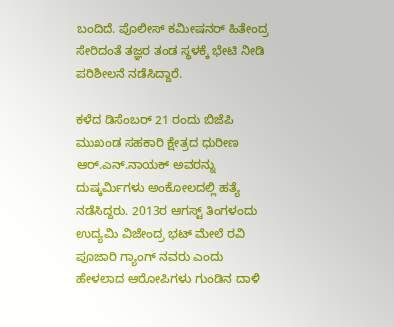ಬಂದಿದೆ. ಪೊಲೀಸ್ ಕಮೀಷನರ್ ಹಿತೇಂದ್ರ ಸೇರಿದಂತೆ ತಜ್ಞರ ತಂಡ ಸ್ಥಳಕ್ಕೆ ಭೇಟಿ ನೀಡಿ ಪರಿಶೀಲನೆ ನಡೆಸಿದ್ದಾರೆ.

ಕಳೆದ ಡಿಸೆಂಬರ್ 21 ರಂದು ಬಿಜೆಪಿ ಮುಖಂಡ ಸಹಕಾರಿ ಕ್ಷೇತ್ರದ ಧುರೀಣ ಆರ್.ಎನ್.ನಾಯಕ್ ಅವರನ್ನು ದುಷ್ಕರ್ಮಿಗಳು ಅಂಕೋಲದಲ್ಲಿ ಹತ್ಯೆ ನಡೆಸಿದ್ದರು. 2013ರ ಆಗಸ್ಟ್ ತಿಂಗಳಂದು ಉದ್ಯಮಿ ವಿಜೇಂದ್ರ ಭಟ್ ಮೇಲೆ ರವಿ ಪೂಜಾರಿ ಗ್ಯಾಂಗ್ ‌ನವರು ಎಂದು ಹೇಳಲಾದ ಆರೋಪಿಗಳು ಗುಂಡಿನ ದಾಳಿ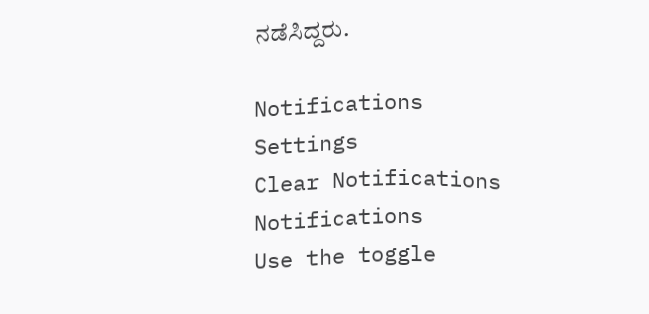ನಡೆಸಿದ್ದರು.

Notifications
Settings
Clear Notifications
Notifications
Use the toggle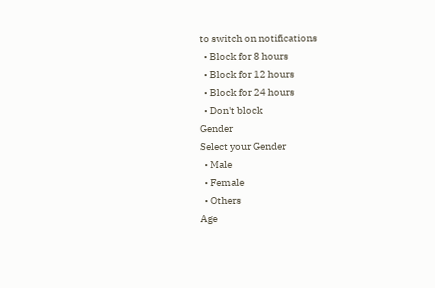to switch on notifications
  • Block for 8 hours
  • Block for 12 hours
  • Block for 24 hours
  • Don't block
Gender
Select your Gender
  • Male
  • Female
  • Others
Age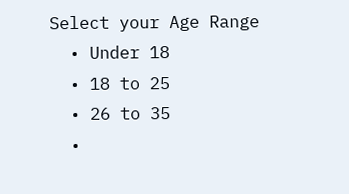Select your Age Range
  • Under 18
  • 18 to 25
  • 26 to 35
  •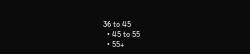36 to 45
  • 45 to 55
  • 55+